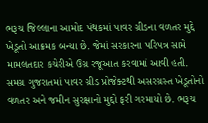ભરૂચ જિલ્લાના આમોદ પંથકમાં પાવર ગ્રીડના વળતર મુદ્દે ખેડૂતો આક્રમક બન્યા છે. જેમાં સરકારના પરિપત્ર સામે મામલતદાર કચેરીએ ઉગ્ર રજૂઆત કરવામાં આવી હતી.
સમગ્ર ગુજરાતમાં પાવર ગ્રીડ પ્રોજેક્ટથી અસરગ્રસ્ત ખેડૂતોનો વળતર અને જમીન સુરક્ષાનો મુદ્દો ફરી ગરમાયો છે. ભરૂચ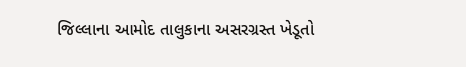જિલ્લાના આમોદ તાલુકાના અસરગ્રસ્ત ખેડૂતો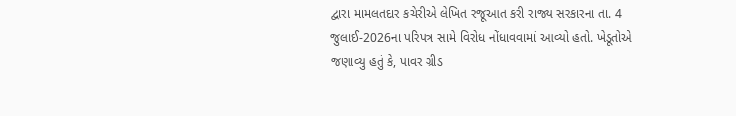દ્વારા મામલતદાર કચેરીએ લેખિત રજૂઆત કરી રાજ્ય સરકારના તા. 4 જુલાઈ-2026ના પરિપત્ર સામે વિરોધ નોંધાવવામાં આવ્યો હતો. ખેડૂતોએ જણાવ્યુ હતું કે, પાવર ગ્રીડ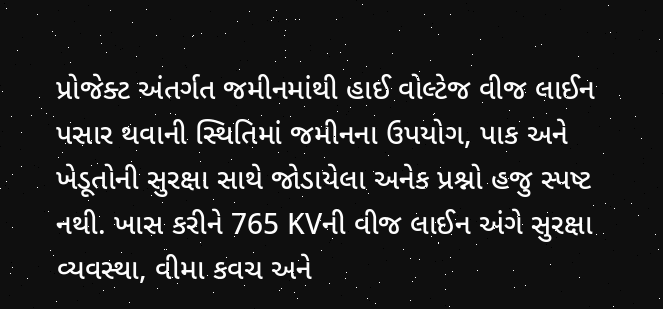પ્રોજેક્ટ અંતર્ગત જમીનમાંથી હાઈ વોલ્ટેજ વીજ લાઈન પસાર થવાની સ્થિતિમાં જમીનના ઉપયોગ, પાક અને ખેડૂતોની સુરક્ષા સાથે જોડાયેલા અનેક પ્રશ્નો હજુ સ્પષ્ટ નથી. ખાસ કરીને 765 KVની વીજ લાઈન અંગે સુરક્ષા વ્યવસ્થા, વીમા કવચ અને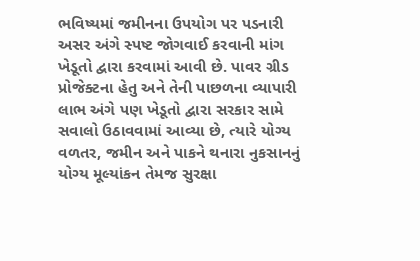ભવિષ્યમાં જમીનના ઉપયોગ પર પડનારી અસર અંગે સ્પષ્ટ જોગવાઈ કરવાની માંગ ખેડૂતો દ્વારા કરવામાં આવી છે. પાવર ગ્રીડ પ્રોજેક્ટના હેતુ અને તેની પાછળના વ્યાપારી લાભ અંગે પણ ખેડૂતો દ્વારા સરકાર સામે સવાલો ઉઠાવવામાં આવ્યા છે, ત્યારે યોગ્ય વળતર, જમીન અને પાકને થનારા નુકસાનનું યોગ્ય મૂલ્યાંકન તેમજ સુરક્ષા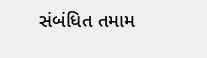સંબંધિત તમામ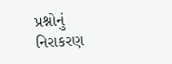પ્રશ્નોનું નિરાકરણ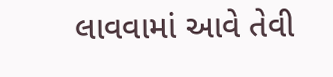લાવવામાં આવે તેવી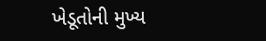ખેડૂતોની મુખ્ય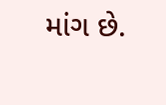માંગ છે.